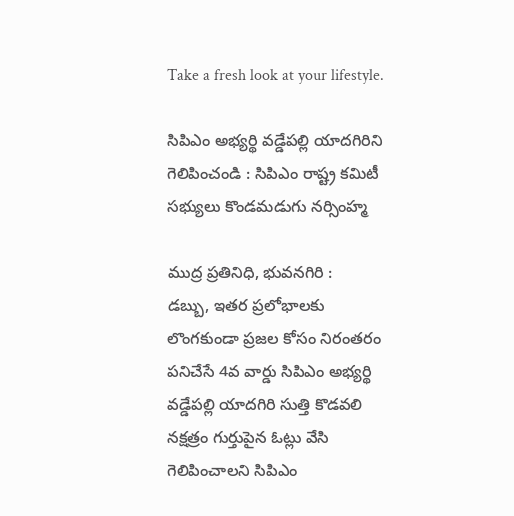Take a fresh look at your lifestyle.

సిపిఎం అభ్యర్థి వడ్డేపల్లి యాదగిరిని గెలిపించండి : సిపిఎం రాష్ట్ర కమిటీ సభ్యులు కొండమడుగు నర్సింహ్మ

ముద్ర ప్రతినిధి, భువనగిరి :
డబ్బు, ఇతర ప్రలోభాలకు లొంగకుండా ప్రజల కోసం నిరంతరం పనిచేసే 4వ వార్డు సిపిఎం అభ్యర్థి వడ్డేపల్లి యాదగిరి సుత్తి కొడవలి నక్షత్రం గుర్తుపైన ఓట్లు వేసి గెలిపించాలని సిపిఎం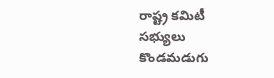రాష్ట్ర కమిటీ సభ్యులు కొండమడుగు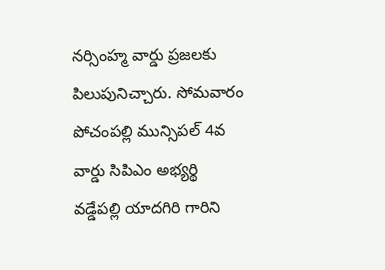నర్సింహ్మ వార్డు ప్రజలకు పిలుపునిచ్చారు. సోమవారం పోచంపల్లి మున్సిపల్ 4వ వార్డు సిపిఎం అభ్యర్థి వడ్డేపల్లి యాదగిరి గారిని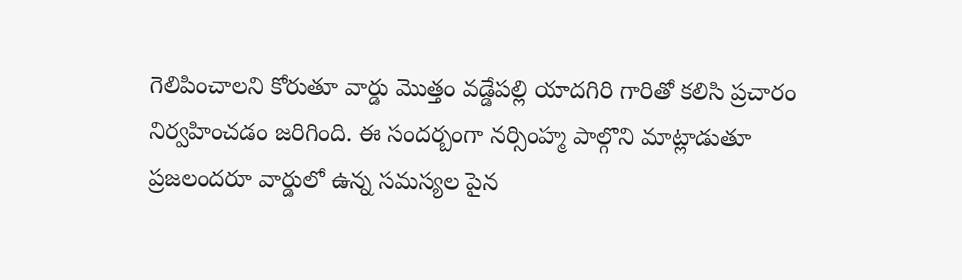గెలిపించాలని కోరుతూ వార్డు మొత్తం వడ్డేపల్లి యాదగిరి గారితో కలిసి ప్రచారం నిర్వహించడం జరిగింది. ఈ సందర్బంగా నర్సింహ్మ పాల్గొని మాట్లాడుతూ ప్రజలందరూ వార్డులో ఉన్న సమస్యల పైన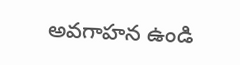అవగాహన ఉండి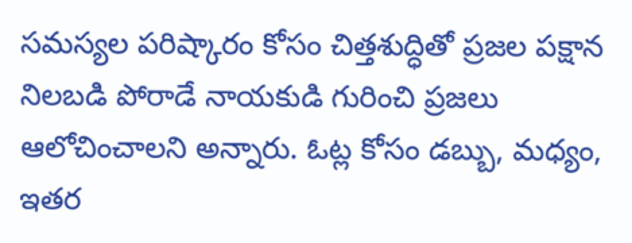సమస్యల పరిష్కారం కోసం చిత్తశుద్ధితో ప్రజల పక్షాన నిలబడి పోరాడే నాయకుడి గురించి ప్రజలు ఆలోచించాలని అన్నారు. ఓట్ల కోసం డబ్బు, మధ్యం, ఇతర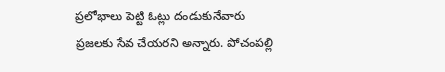ప్రలోభాలు పెట్టి ఓట్లు దండుకునేవారు ప్రజలకు సేవ చేయరని అన్నారు. పోచంపల్లి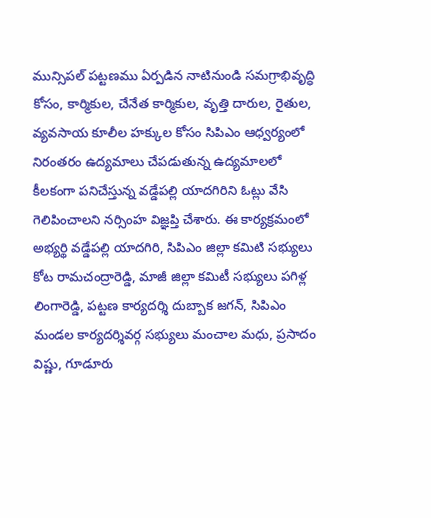మున్సిపల్ పట్టణము ఏర్పడిన నాటినుండి సమగ్రాభివృద్ధి కోసం, కార్మికుల, చేనేత కార్మికుల, వృత్తి దారుల, రైతుల, వ్యవసాయ కూలీల హక్కుల కోసం సిపిఎం ఆధ్వర్యంలో నిరంతరం ఉద్యమాలు చేపడుతున్న ఉద్యమాలలో కీలకంగా పనిచేస్తున్న వడ్డేపల్లి యాదగిరిని ఓట్లు వేసి గెలిపించాలని నర్సింహ విజ్ఞప్తి చేశారు. ఈ కార్యక్రమంలో అభ్యర్థి వడ్డేపల్లి యాదగిరి, సిపిఎం జిల్లా కమిటి సభ్యులు కోట రామచంద్రారెడ్డి, మాజీ జిల్లా కమిటీ సభ్యులు పగిళ్ల లింగారెడ్డి, పట్టణ కార్యదర్శి దుబ్బాక జగన్, సిపిఎం మండల కార్యదర్శివర్గ సభ్యులు మంచాల మధు, ప్రసాదం విష్ణు, గూడూరు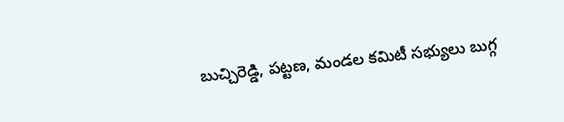బుచ్చిరెడ్డి, పట్టణ, మండల కమిటీ సభ్యులు బుగ్గ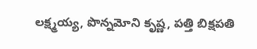లక్ష్మయ్య, పొన్నమోని కృష్ణ, పత్తి బిక్షపతి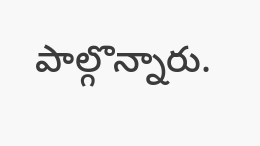పాల్గొన్నారు.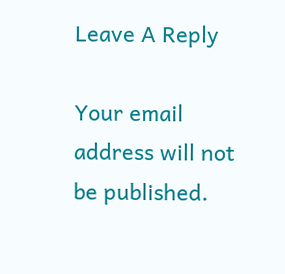Leave A Reply

Your email address will not be published.